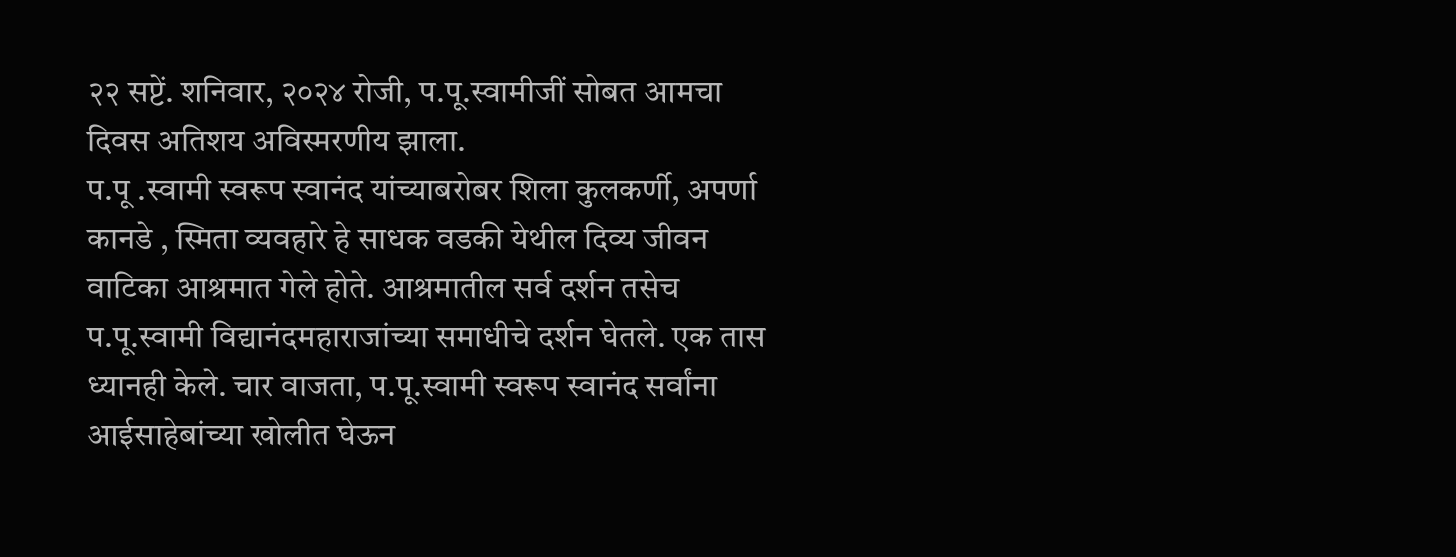२२ सप्टें. शनिवार, २०२४ रोजी, प.पू.स्वामीजीं सोबत आमचा दिवस अतिशय अविस्मरणीय झाला.
प.पू .स्वामी स्वरूप स्वानंद यांच्याबरोबर शिला कुलकर्णी, अपर्णा कानडे , स्मिता व्यवहारे हे साधक वडकी येथील दिव्य जीवन वाटिका आश्रमात गेले होते. आश्रमातील सर्व दर्शन तसेच प.पू.स्वामी विद्यानंदमहाराजांच्या समाधीचे दर्शन घेतले. एक तास ध्यानही केले. चार वाजता, प.पू.स्वामी स्वरूप स्वानंद सर्वांना आईसाहेबांच्या खोलीत घेऊन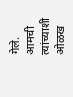गेले. आमची त्यांच्याशी ओळख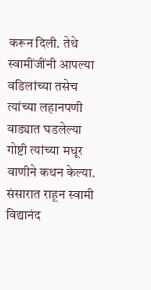करून दिली. तेथे स्वामींजींनी आपल्या वडिलांच्या तसेच त्यांच्या लहानपणी वाड्यात घडलेल्या गोष्टी त्यांच्या मधूर वाणीने कथन केल्या. संसारात राहून स्वामी विद्यानंद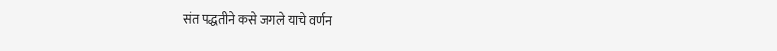संत पद्धतीने कसे जगले याचे वर्णन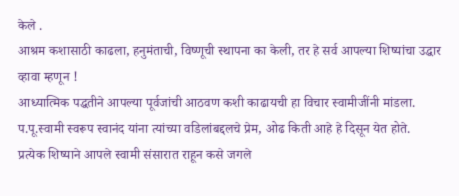केले .
आश्रम कशासाठी काढला, हनुमंताची, विष्णूची स्थापना का केली, तर हे सर्व आपल्या शिष्यांचा उद्धार व्हावा म्हणून !
आध्यात्मिक पद्धतीने आपल्या पूर्वजांची आठवण कशी काढायची हा विचार स्वामीजींनी मांडला.
प.पू.स्वामी स्वरूप स्वानंद यांना त्यांच्या वडिलांबद्दलचे प्रेम, ओढ किती आहे हे दिसून येत होते.
प्रत्येक शिष्याने आपले स्वामी संसारात राहून कसे जगले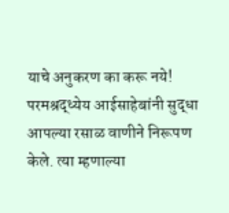याचे अनुकरण का करू नये!
परमश्रद्ध्येय आईसाहेबांनी सुद्धा आपल्या रसाळ वाणीने निरूपण केले. त्या म्हणाल्या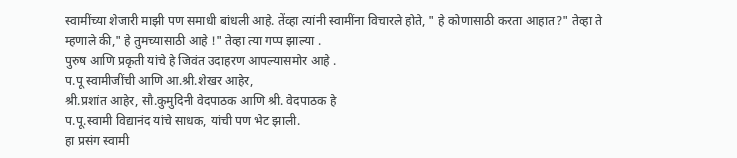स्वामींच्या शेजारी माझी पण समाधी बांधली आहे. तेंव्हा त्यांनी स्वामींना विचारले होते, " हे कोणासाठी करता आहात?" तेव्हा ते म्हणाले की," हे तुमच्यासाठी आहे !" तेव्हा त्या गप्प झाल्या .
पुरुष आणि प्रकृती यांचे हे जिवंत उदाहरण आपल्यासमोर आहे .
प.पू स्वामीजींची आणि आ.श्री.शेखर आहेर,
श्री.प्रशांत आहेर, सौ.कुमुदिनी वेदपाठक आणि श्री. वेदपाठक हे
प.पू.स्वामी विद्यानंद यांचे साधक, यांची पण भेट झाली.
हा प्रसंग स्वामी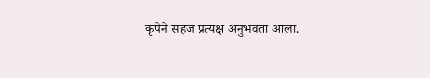कृपेने सहज प्रत्यक्ष अनुभवता आला.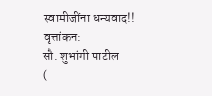स्वामीजींना धन्यवाद!!
वृत्तांकन:
सौ. शुभांगी पाटील
(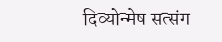दिव्योन्मेष सत्संग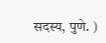सदस्य, पुणे. )